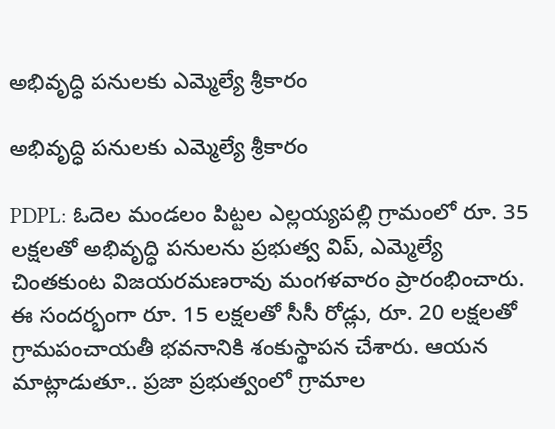అభివృద్ధి పనులకు ఎమ్మెల్యే శ్రీకారం

అభివృద్ధి పనులకు ఎమ్మెల్యే శ్రీకారం

PDPL: ఓదెల మండలం పిట్టల ఎల్లయ్యపల్లి గ్రామంలో రూ. 35 లక్షలతో అభివృద్ధి పనులను ప్రభుత్వ విప్, ఎమ్మెల్యే చింతకుంట విజయరమణరావు మంగళవారం ప్రారంభించారు. ఈ సందర్భంగా రూ. 15 లక్షలతో సీసీ రోడ్లు, రూ. 20 లక్షలతో గ్రామపంచాయతీ భవనానికి శంకుస్థాపన చేశారు. ఆయన మాట్లాడుతూ.. ప్రజా ప్రభుత్వంలో గ్రామాల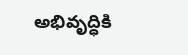అభివృద్ధికి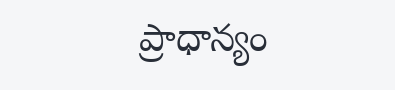ప్రాధాన్యం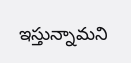ఇస్తున్నామని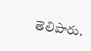తెలిపారు.